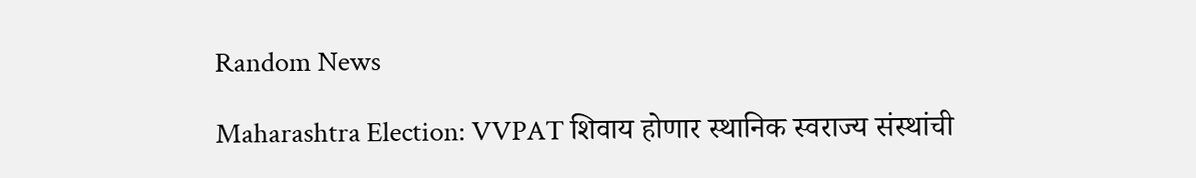Random News

Maharashtra Election: VVPAT शिवाय होणार स्थानिक स्वराज्य संस्थांची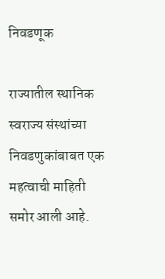निवडणूक

राज्यातील स्थानिक स्वराज्य संस्थांच्या निवडणुकांबाबत एक महत्वाची माहिती समोर आली आहे.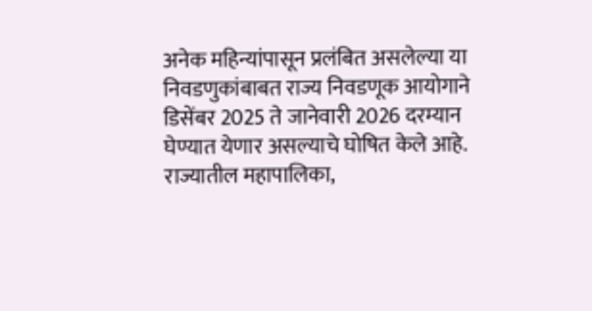अनेक महिन्यांपासून प्रलंबित असलेल्या या निवडणुकांबाबत राज्य निवडणूक आयोगाने डिसेंबर 2025 ते जानेवारी 2026 दरम्यान घेण्यात येणार असल्याचे घोषित केले आहे. राज्यातील महापालिका,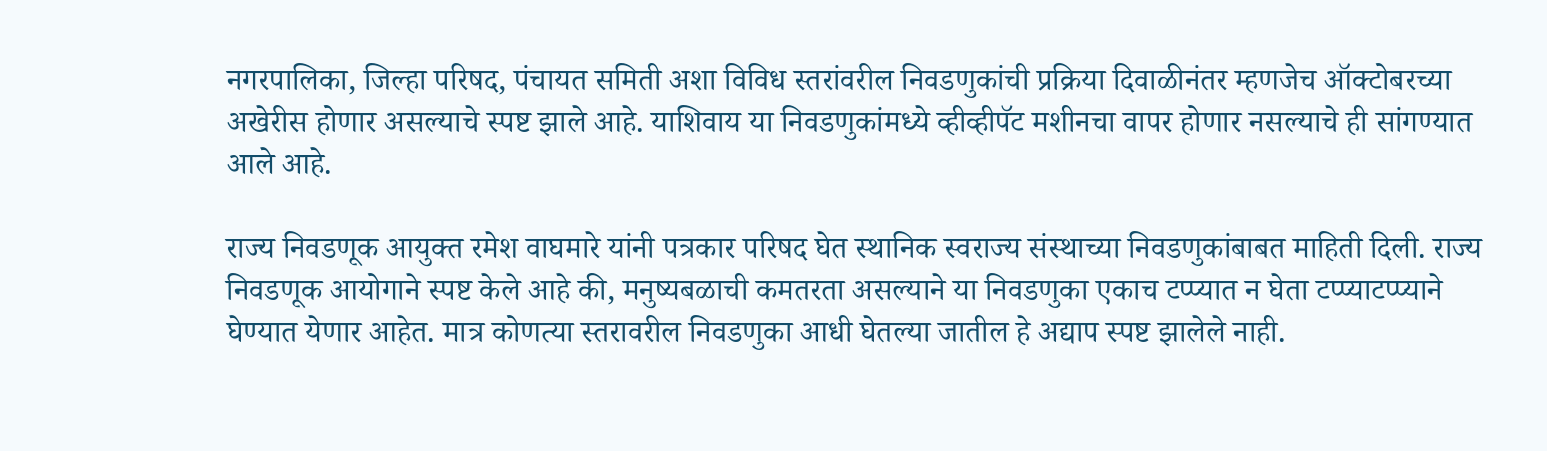नगरपालिका, जिल्हा परिषद, पंचायत समिती अशा विविध स्तरांवरील निवडणुकांची प्रक्रिया दिवाळीनंतर म्हणजेच ऑक्टोबरच्या अखेरीस होणार असल्याचे स्पष्ट झाले आहे. याशिवाय या निवडणुकांमध्ये व्हीव्हीपॅट मशीनचा वापर होणार नसल्याचे ही सांगण्यात आले आहे.

राज्य निवडणूक आयुक्त रमेश वाघमारे यांनी पत्रकार परिषद घेत स्थानिक स्वराज्य संस्थाच्या निवडणुकांबाबत माहिती दिली. राज्य निवडणूक आयोगाने स्पष्ट केले आहे की, मनुष्यबळाची कमतरता असल्याने या निवडणुका एकाच टप्प्यात न घेता टप्प्याटप्प्याने घेण्यात येणार आहेत. मात्र कोणत्या स्तरावरील निवडणुका आधी घेतल्या जातील हे अद्याप स्पष्ट झालेले नाही.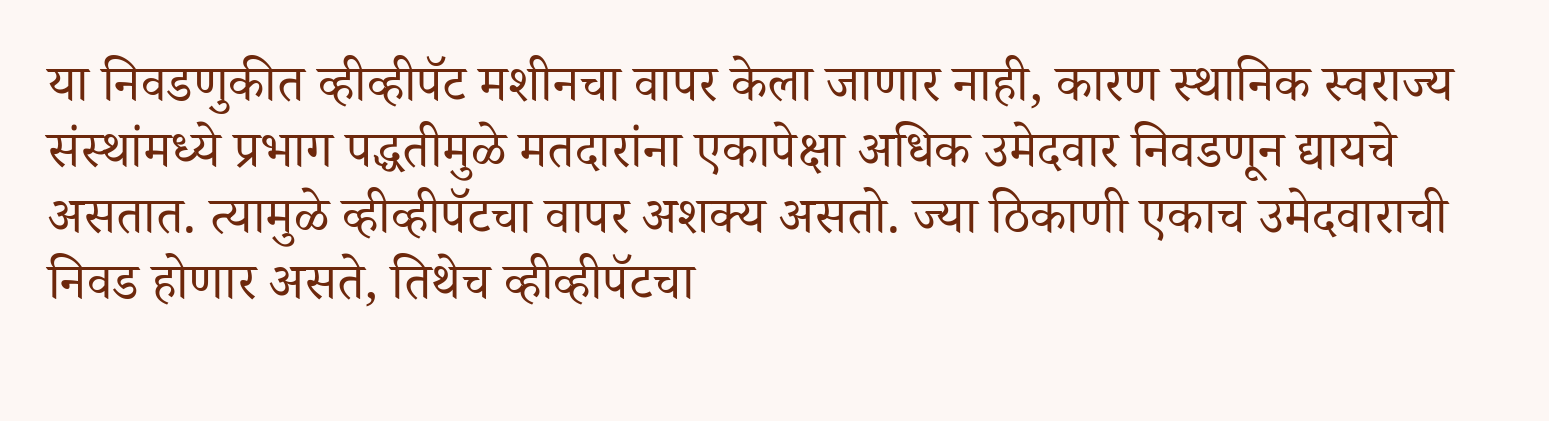या निवडणुकीत व्हीव्हीपॅट मशीनचा वापर केला जाणार नाही, कारण स्थानिक स्वराज्य संस्थांमध्ये प्रभाग पद्धतीमुळे मतदारांना एकापेक्षा अधिक उमेदवार निवडणून द्यायचे असतात. त्यामुळे व्हीव्हीपॅटचा वापर अशक्य असतो. ज्या ठिकाणी एकाच उमेदवाराची निवड होणार असते, तिथेच व्हीव्हीपॅटचा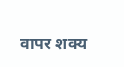वापर शक्य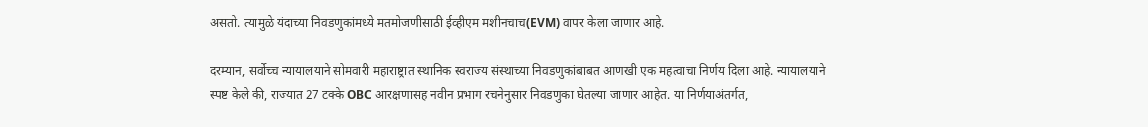असतो. त्यामुळे यंदाच्या निवडणुकांमध्ये मतमोजणीसाठी ईव्हीएम मशीनचाच(EVM) वापर केला जाणार आहे.

दरम्यान, सर्वोच्च न्यायालयाने सोमवारी महाराष्ट्रात स्थानिक स्वराज्य संस्थाच्या निवडणुकांबाबत आणखी एक महत्वाचा निर्णय दिला आहे. न्यायालयाने स्पष्ट केले की, राज्यात 27 टक्के OBC आरक्षणासह नवीन प्रभाग रचनेनुसार निवडणुका घेतल्या जाणार आहेत. या निर्णयाअंतर्गत,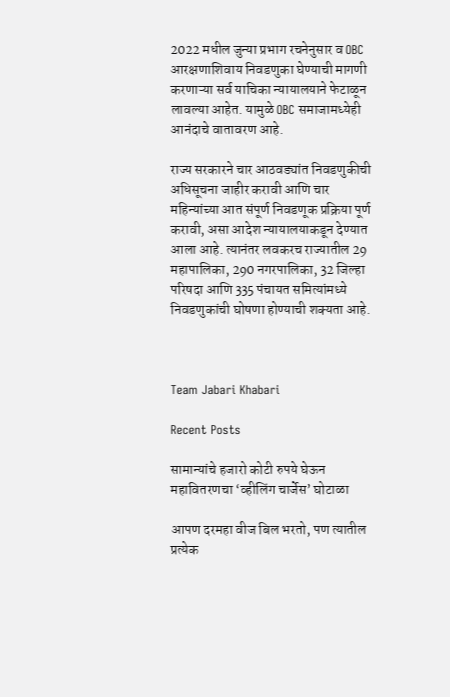2022 मधील जुन्या प्रभाग रचनेनुसार व OBC आरक्षणाशिवाय निवडणुका घेण्याची मागणी करणाऱ्या सर्व याचिका न्यायालयाने फेटाळून लावल्या आहेत. यामुळे OBC समाजामध्येही आनंदाचे वातावरण आहे.

राज्य सरकारने चार आठवड्यांत निवडणुकीची अधिसूचना जाहीर करावी आणि चार महिन्यांच्या आत संपूर्ण निवडणूक प्रक्रिया पूर्ण करावी, असा आदेश न्यायालयाकडून देण्यात आला आहे. त्यानंतर लवकरच राज्यातील 29 महापालिका, 290 नगरपालिका, 32 जिल्हा परिषदा आणि 335 पंचायत समित्यांमध्ये निवडणुकांची घोषणा होण्याची शक्यता आहे.



Team Jabari Khabari

Recent Posts

सामान्यांचे हजारो कोटी रुपये घेऊन महावितरणचा ‘व्हीलिंग चार्जेस’ घोटाळा

आपण दरमहा वीज बिल भरतो, पण त्यातील प्रत्येक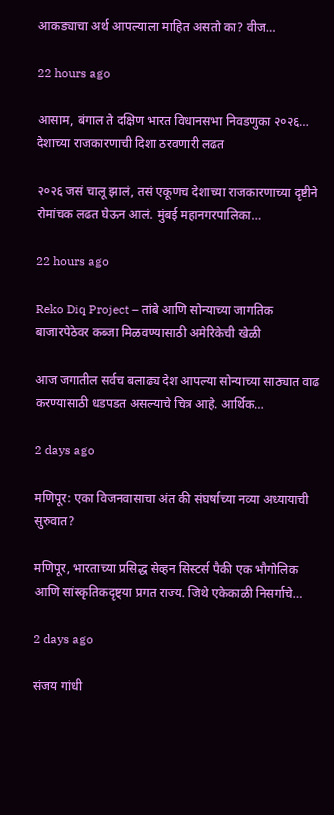आकड्याचा अर्थ आपल्याला माहित असतो का? वीज…

22 hours ago

आसाम, बंगाल ते दक्षिण भारत विधानसभा निवडणुका २०२६… देशाच्या राजकारणाची दिशा ठरवणारी लढत

२०२६ जसं चालू झालं, तसं एकूणच देशाच्या राजकारणाच्या दृष्टीने रोमांचक लढत घेऊन आलं. मुंबई महानगरपालिका…

22 hours ago

Reko Diq Project – तांबे आणि सोन्याच्या जागतिक बाजारपेठेवर कब्जा मिळवण्यासाठी अमेरिकेची खेळी

आज जगातील सर्वच बलाढ्य देश आपल्या सोन्याच्या साठ्यात वाढ करण्यासाठी धडपडत असल्याचे चित्र आहे. आर्थिक…

2 days ago

मणिपूर: एका विजनवासाचा अंत की संघर्षाच्या नव्या अध्यायाची सुरुवात?

मणिपूर, भारताच्या प्रसिद्ध सेव्हन सिस्टर्स पैकी एक भौगोलिक आणि सांस्कृतिकदृष्ट्या प्रगत राज्य. जिथे एकेकाळी निसर्गाचे…

2 days ago

संजय गांधी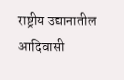राष्ट्रीय उद्यानातील आदिवासी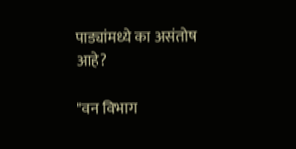पाड्यांमध्ये का असंतोष आहे?

"वन विभाग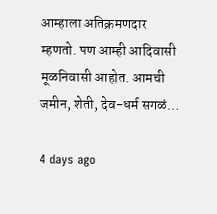आम्हाला अतिक्रमणदार म्हणतो. पण आम्ही आदिवासी मूळनिवासी आहोत. आमची जमीन, शेती, देव-धर्म सगळं…

4 days ago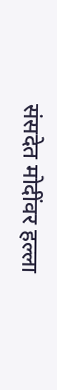संसदेत मोदींवर हल्ला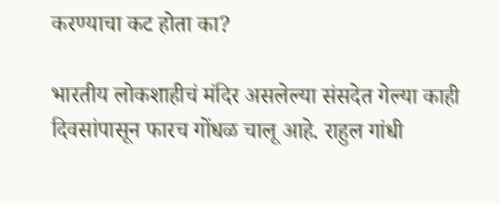करण्याचा कट होता का?

भारतीय लोकशाहीचं मंदिर असलेल्या संसदेत गेल्या काही दिवसांपासून फारच गोंधळ चालू आहे. राहुल गांधी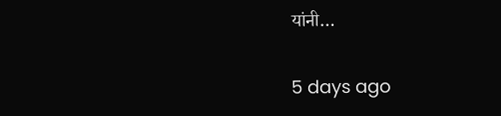यांनी…

5 days ago